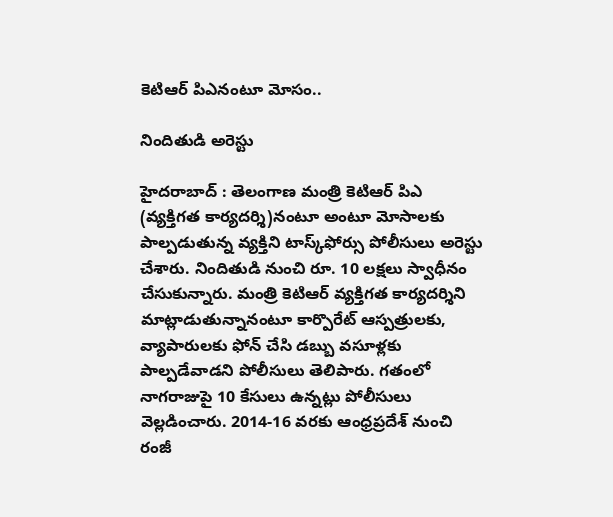కెటిఆర్ పిఎనంటూ మోసం..

నిందితుడి అరెస్టు

హైద‌రాబాద్ : తెలంగాణ మంత్రి కెటిఆర్ పిఎ (వ్య‌క్తిగ‌త కార్య‌ద‌ర్శి)నంటూ అంటూ మోసాల‌కు పాల్ప‌డుతున్న వ్య‌క్తిని టాస్క్‌ఫోర్సు పోలీసులు అరెస్టు చేశారు. నిందితుడి నుంచి రూ. 10 ల‌క్ష‌లు స్వాధీనం చేసుకున్నారు. మంత్రి కెటిఆర్ వ్య‌క్తిగ‌త కార్య‌ద‌ర్శిని మాట్లాడుతున్నానంటూ కార్పొరేట్ ఆస్ప‌త్రుల‌కు, వ్యాపారుల‌కు ఫోన్ చేసి డ‌బ్బు వ‌సూళ్ల‌కు పాల్ప‌డేవాడ‌ని పోలీసులు తెలిపారు. గ‌తంలో నాగ‌రాజుపై 10 కేసులు ఉన్న‌ట్లు పోలీసులు వెల్ల‌డించారు. 2014-16 వ‌ర‌కు ఆంధ్ర‌ప్ర‌దేశ్ నుంచి రంజీ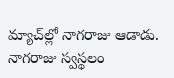మ్యాచ్‌ల్లో నాగ‌రాజు ఆడాడు. నాగ‌రాజు స్వ‌స్థ‌లం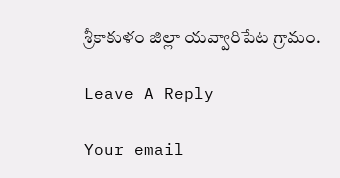శ్రీకాకుళం జిల్లా య‌వ్వారిపేట గ్రామం.

Leave A Reply

Your email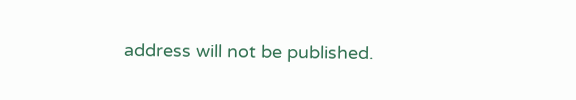address will not be published.